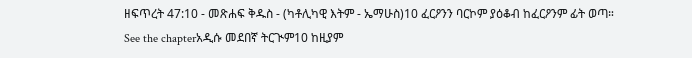ዘፍጥረት 47:10 - መጽሐፍ ቅዱስ - (ካቶሊካዊ እትም - ኤማሁስ)10 ፈርዖንን ባርኮም ያዕቆብ ከፈርዖንም ፊት ወጣ። See the chapterአዲሱ መደበኛ ትርጒም10 ከዚያም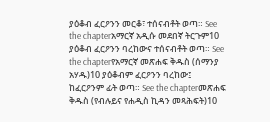ያዕቆብ ፈርዖንን መርቆ፣ ተሰናብቶት ወጣ። See the chapterአማርኛ አዲሱ መደበኛ ትርጉም10 ያዕቆብ ፈርዖንን ባረከውና ተሰናብቶት ወጣ። See the chapterየአማርኛ መጽሐፍ ቅዱስ (ሰማንያ አሃዱ)10 ያዕቆብም ፈርዖንን ባረከው፤ ከፈርዖንም ፊት ወጣ። See the chapterመጽሐፍ ቅዱስ (የብሉይና የሐዲስ ኪዳን መጻሕፍት)10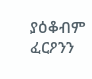ያዕቆብም ፈርዖንን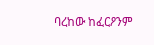ባረከው ከፈርዖንም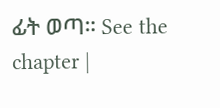ፊት ወጣ። See the chapter |